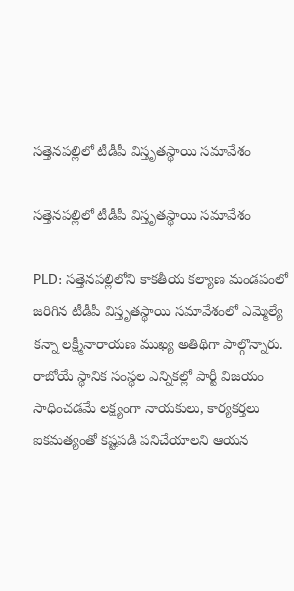సత్తెనపల్లిలో టీడీపీ విస్తృతస్థాయి సమావేశం

సత్తెనపల్లిలో టీడీపీ విస్తృతస్థాయి సమావేశం

PLD: సత్తెనపల్లిలోని కాకతీయ కల్యాణ మండపంలో జరిగిన టీడీపీ విస్తృతస్థాయి సమావేశంలో ఎమ్మెల్యే కన్నా లక్ష్మీనారాయణ ముఖ్య అతిథిగా పాల్గొన్నారు. రాబోయే స్థానిక సంస్థల ఎన్నికల్లో పార్టీ విజయం సాధించడమే లక్ష్యంగా నాయకులు, కార్యకర్తలు ఐకమత్యంతో కష్టపడి పనిచేయాలని ఆయన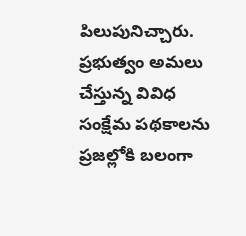పిలుపునిచ్చారు. ప్రభుత్వం అమలు చేస్తున్న వివిధ సంక్షేమ పథకాలను ప్రజల్లోకి బలంగా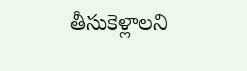తీసుకెళ్లాలని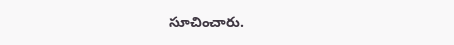సూచించారు.